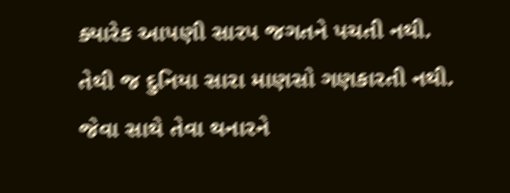ક્યારેક આપણી સારપ જગતને પચતી નથી.
તેથી જ દુનિયા સારા માણસો ગણકારતી નથી.
જેવા સાથે તેવા થનારને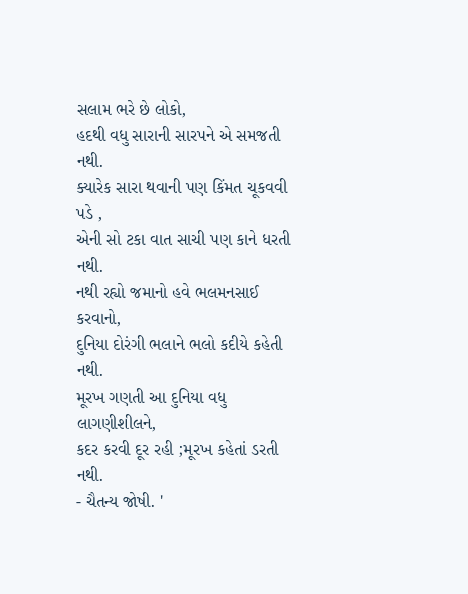સલામ ભરે છે લોકો,
હદથી વધુ સારાની સારપને એ સમજતી નથી.
ક્યારેક સારા થવાની પણ કિંમત ચૂકવવી પડે ,
એની સો ટકા વાત સાચી પણ કાને ધરતી નથી.
નથી રહ્યો જમાનો હવે ભલમનસાઈ કરવાનો,
દુનિયા દોરંગી ભલાને ભલો કદીયે કહેતી નથી.
મૂરખ ગણતી આ દુનિયા વધુ લાગણીશીલને,
કદર કરવી દૂર રહી ;મૂરખ કહેતાં ડરતી નથી.
- ચૈતન્ય જોષી. '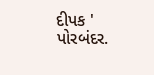દીપક ' પોરબંદર.